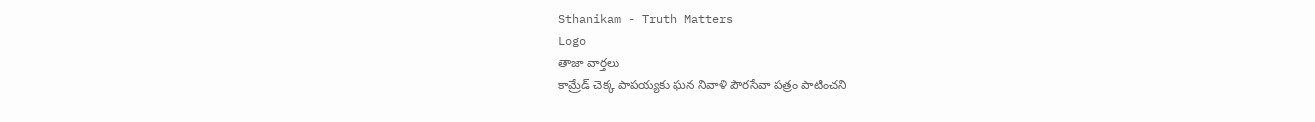Sthanikam - Truth Matters
Logo
తాజా వార్తలు
కామ్రేడ్ చెక్క పాపయ్యకు ఘన నివాళి పౌరసేవా పత్రం పాటించని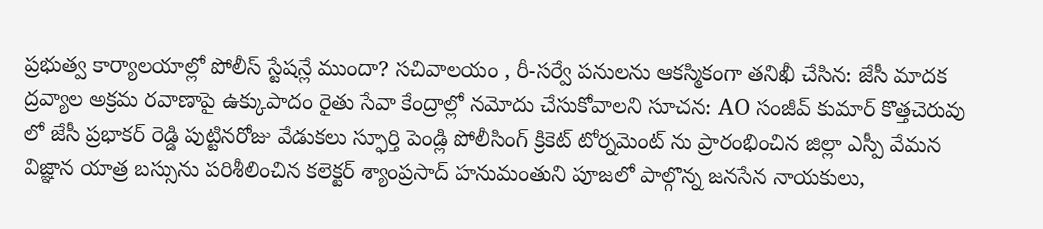ప్రభుత్వ కార్యాలయాల్లో పోలీస్ స్టేషన్లే ముందా? సచివాలయం , రీ-సర్వే పనులను ఆకస్మికంగా తనిఖీ చేసిన: జేసీ మాదక ద్రవ్యాల అక్రమ రవాణాపై ఉక్కుపాదం రైతు సేవా కేంద్రాల్లో నమోదు చేసుకోవాలని సూచన: AO సంజీవ్ కుమార్ కొత్తచెరువు లో జేసీ ప్రభాకర్ రెడ్డి పుట్టినరోజు వేడుకలు స్ఫూర్తి పెండ్లి పోలీసింగ్ క్రికెట్ టోర్నమెంట్ ను ప్రారంభించిన జిల్లా ఎస్పీ వేమన విజ్ఞాన యాత్ర బస్సును పరిశీలించిన కలెక్టర్ శ్యాంప్రసాద్ హనుమంతుని పూజలో పాల్గొన్న జనసేన నాయకులు,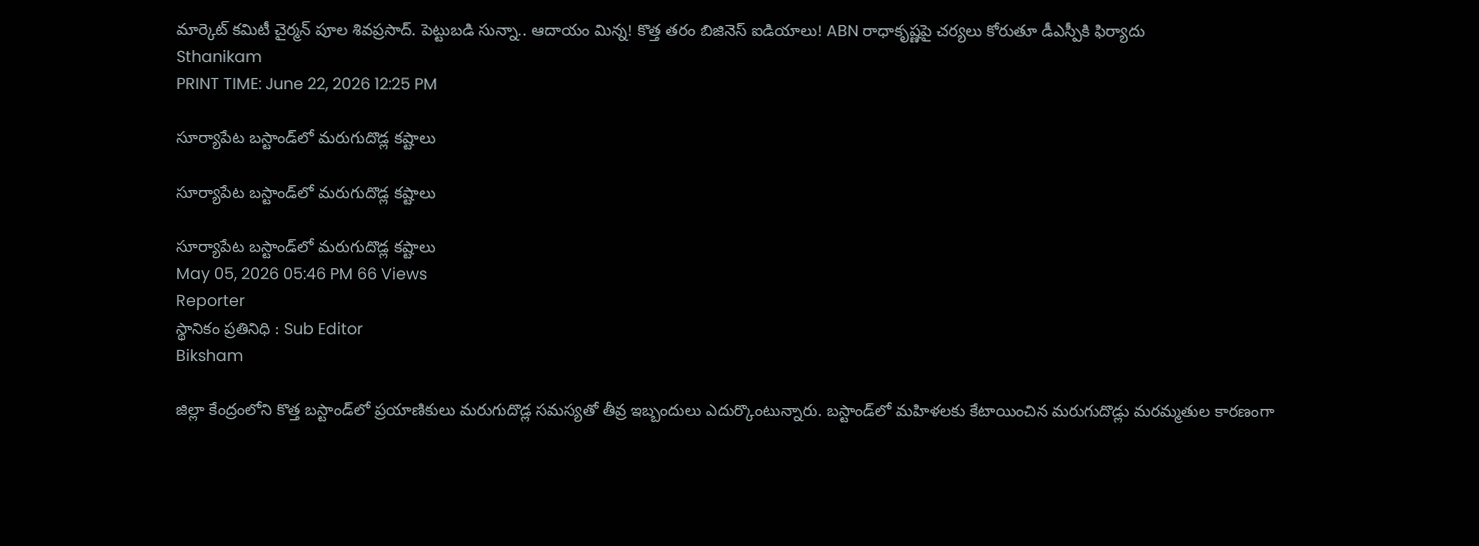మార్కెట్ కమిటీ చైర్మన్ పూల శివప్రసాద్. పెట్టుబడి సున్నా.. ఆదాయం మిన్న! కొత్త తరం బిజినెస్ ఐడియాలు! ABN రాధాకృష్ణపై చర్యలు కోరుతూ డీఎస్పీకి ఫిర్యాదు
Sthanikam
PRINT TIME: June 22, 2026 12:25 PM

సూర్యాపేట బస్టాండ్‌లో మరుగుదొడ్ల కష్టాలు

సూర్యాపేట బస్టాండ్‌లో మరుగుదొడ్ల కష్టాలు

సూర్యాపేట బస్టాండ్‌లో మరుగుదొడ్ల కష్టాలు
May 05, 2026 05:46 PM 66 Views
Reporter
స్థానికం ప్రతినిధి : Sub Editor
Biksham

జిల్లా కేంద్రంలోని కొత్త బస్టాండ్‌లో ప్రయాణికులు మరుగుదొడ్ల సమస్యతో తీవ్ర ఇబ్బందులు ఎదుర్కొంటున్నారు. బస్టాండ్‌లో మహిళలకు కేటాయించిన మరుగుదొడ్లు మరమ్మతుల కారణంగా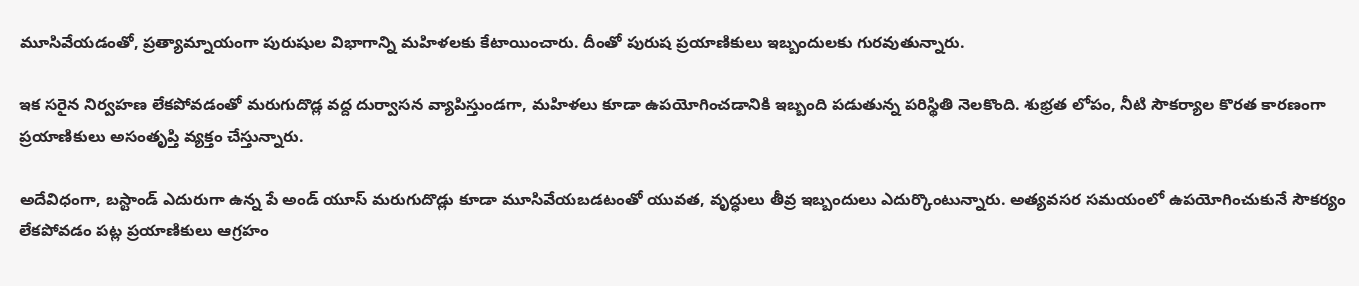మూసివేయడంతో, ప్రత్యామ్నాయంగా పురుషుల విభాగాన్ని మహిళలకు కేటాయించారు. దీంతో పురుష ప్రయాణికులు ఇబ్బందులకు గురవుతున్నారు.

ఇక సరైన నిర్వహణ లేకపోవడంతో మరుగుదొడ్ల వద్ద దుర్వాసన వ్యాపిస్తుండగా, మహిళలు కూడా ఉపయోగించడానికి ఇబ్బంది పడుతున్న పరిస్థితి నెలకొంది. శుభ్రత లోపం, నీటి సౌకర్యాల కొరత కారణంగా ప్రయాణికులు అసంతృప్తి వ్యక్తం చేస్తున్నారు.

అదేవిధంగా, బస్టాండ్ ఎదురుగా ఉన్న పే అండ్ యూస్ మరుగుదొడ్లు కూడా మూసివేయబడటంతో యువత, వృద్ధులు తీవ్ర ఇబ్బందులు ఎదుర్కొంటున్నారు. అత్యవసర సమయంలో ఉపయోగించుకునే సౌకర్యం లేకపోవడం పట్ల ప్రయాణికులు ఆగ్రహం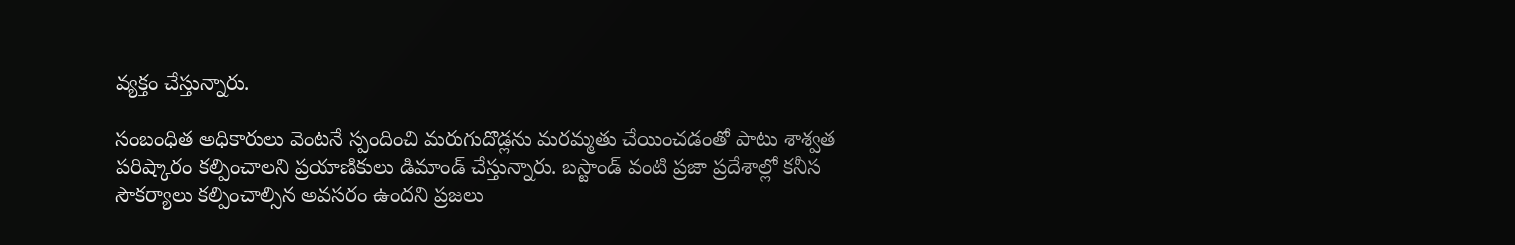వ్యక్తం చేస్తున్నారు.

సంబంధిత అధికారులు వెంటనే స్పందించి మరుగుదొడ్లను మరమ్మతు చేయించడంతో పాటు శాశ్వత పరిష్కారం కల్పించాలని ప్రయాణికులు డిమాండ్ చేస్తున్నారు. బస్టాండ్ వంటి ప్రజా ప్రదేశాల్లో కనీస సౌకర్యాలు కల్పించాల్సిన అవసరం ఉందని ప్రజలు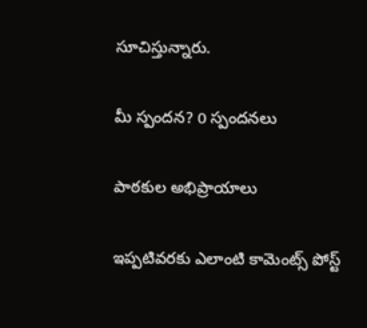సూచిస్తున్నారు.

మీ స్పందన? 0 స్పందనలు

పాఠకుల అభిప్రాయాలు

ఇప్పటివరకు ఎలాంటి కామెంట్స్ పోస్ట్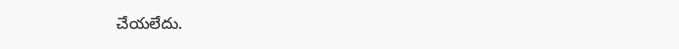చేయలేదు.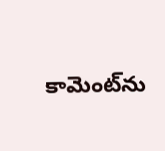కామెంట్‌ను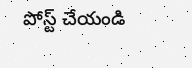పోస్ట్ చేయండి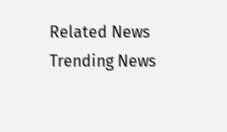Related News
Trending News